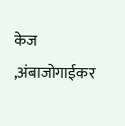केज ,अंबाजोगाईकर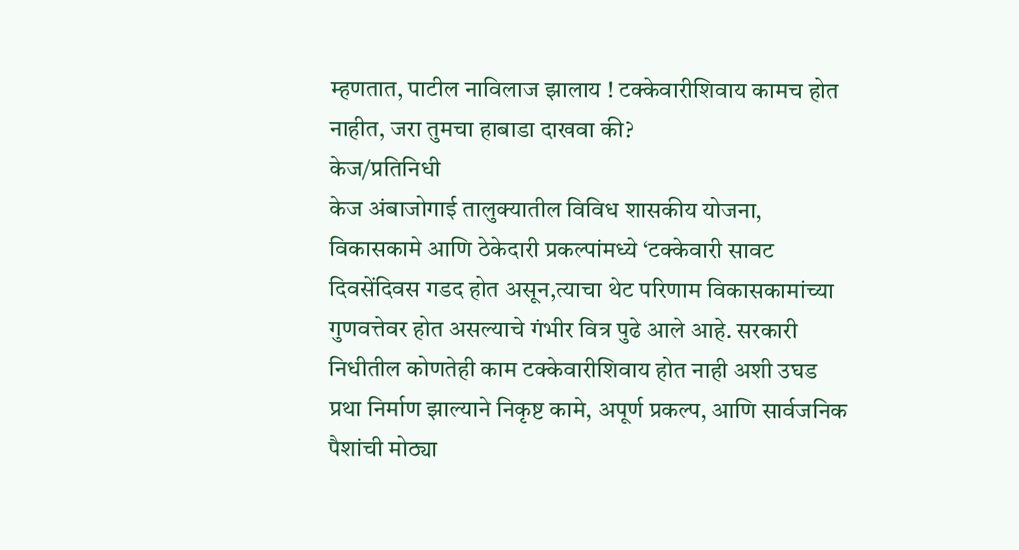म्हणतात, पाटील नाविलाज झालाय ! टक्केवारीशिवाय कामच होत नाहीत, जरा तुमचा हाबाडा दाखवा की?
केज/प्रतिनिधी
केज अंबाजोगाई तालुक्यातील विविध शासकीय योजना, विकासकामे आणि ठेकेदारी प्रकल्पांमध्ये ‘टक्केवारी सावट दिवसेंदिवस गडद होत असून,त्याचा थेट परिणाम विकासकामांच्या गुणवत्तेवर होत असल्याचे गंभीर वित्र पुढे आले आहे. सरकारी निधीतील कोणतेही काम टक्केवारीशिवाय होत नाही अशी उघड प्रथा निर्माण झाल्याने निकृष्ट कामे, अपूर्ण प्रकल्प, आणि सार्वजनिक पैशांची मोठ्या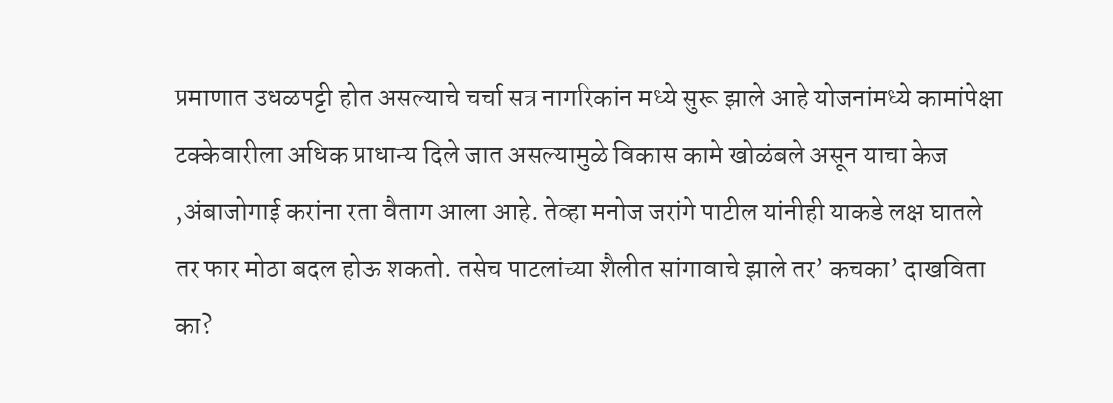प्रमाणात उधळपट्टी होत असल्याचे चर्चा सत्र नागरिकांन मध्ये सुरू झाले आहे योजनांमध्ये कामांपेक्षा टक्केवारीला अधिक प्राधान्य दिले जात असल्यामुळे विकास कामे खोळंबले असून याचा केज ,अंबाजोगाई करांना रता वैताग आला आहे. तेव्हा मनोज जरांगे पाटील यांनीही याकडे लक्ष घातले तर फार मोठा बदल होऊ शकतो. तसेच पाटलांच्या शैलीत सांगावाचे झाले तर’ कचका’ दाखविता का?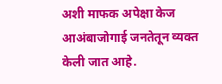अशी माफक अपेक्षा केज आअंबाजोगाई जनतेतून व्यक्त केली जात आहे.